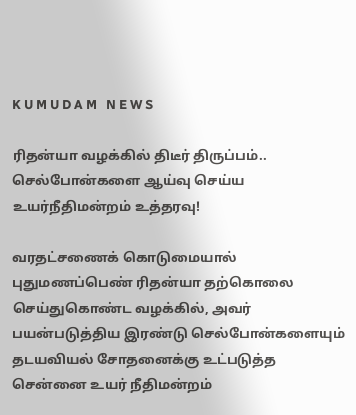K U M U D A M   N E W S

ரிதன்யா வழக்கில் திடீர் திருப்பம்.. செல்போன்களை ஆய்வு செய்ய உயர்நீதிமன்றம் உத்தரவு!

வரதட்சணைக் கொடுமையால் புதுமணப்பெண் ரிதன்யா தற்கொலை செய்துகொண்ட வழக்கில், அவர் பயன்படுத்திய இரண்டு செல்போன்களையும் தடயவியல் சோதனைக்கு உட்படுத்த சென்னை உயர் நீதிமன்றம்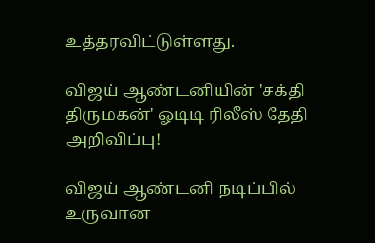உத்தரவிட்டுள்ளது.

விஜய் ஆண்டனியின் 'சக்தி திருமகன்' ஓடிடி ரிலீஸ் தேதி அறிவிப்பு!

விஜய் ஆண்டனி நடிப்பில் உருவான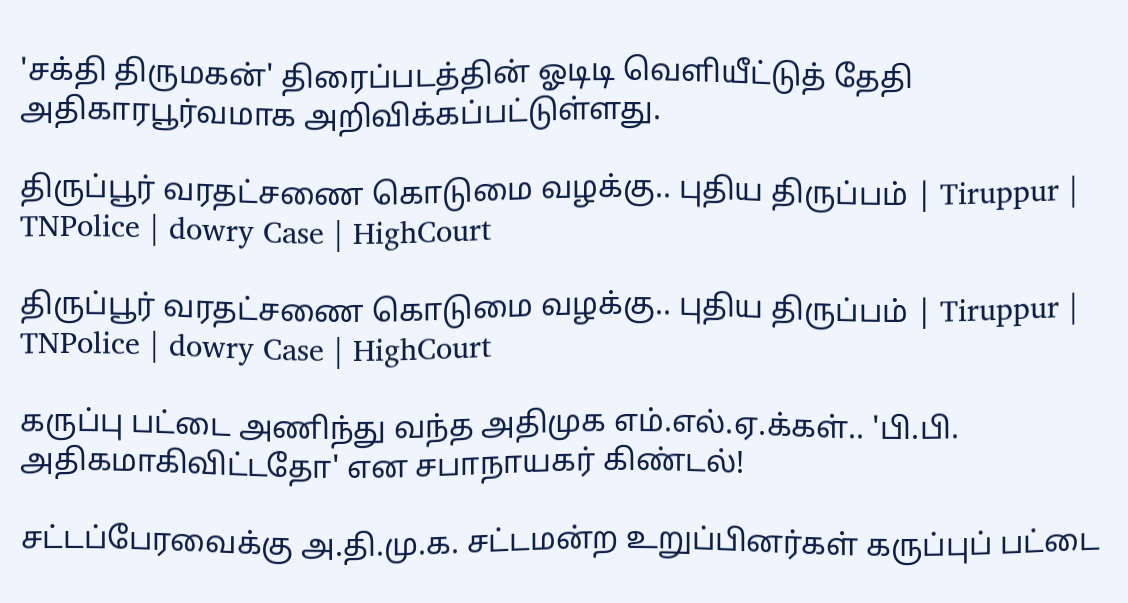'சக்தி திருமகன்' திரைப்படத்தின் ஓடிடி வெளியீட்டுத் தேதி அதிகாரபூர்வமாக அறிவிக்கப்பட்டுள்ளது.

திருப்பூர் வரதட்சணை கொடுமை வழக்கு.. புதிய திருப்பம் | Tiruppur | TNPolice | dowry Case | HighCourt

திருப்பூர் வரதட்சணை கொடுமை வழக்கு.. புதிய திருப்பம் | Tiruppur | TNPolice | dowry Case | HighCourt

கருப்பு பட்டை அணிந்து வந்த அதிமுக எம்.எல்.ஏ.க்கள்.. 'பி.பி. அதிகமாகிவிட்டதோ' என சபாநாயகர் கிண்டல்!

சட்டப்பேரவைக்கு அ.தி.மு.க. சட்டமன்ற உறுப்பினர்கள் கருப்புப் பட்டை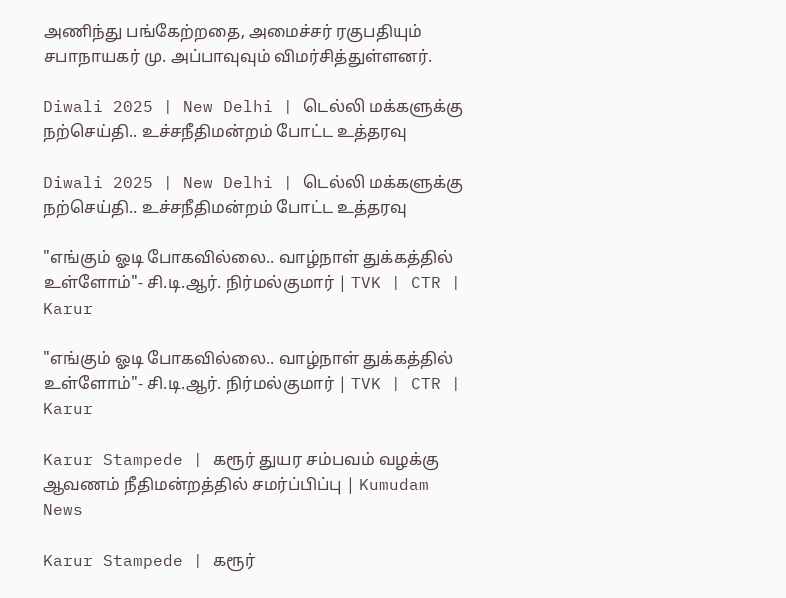அணிந்து பங்கேற்றதை, அமைச்சர் ரகுபதியும் சபாநாயகர் மு. அப்பாவுவும் விமர்சித்துள்ளனர்.

Diwali 2025 | New Delhi | டெல்லி மக்களுக்கு நற்செய்தி.. உச்சநீதிமன்றம் போட்ட உத்தரவு

Diwali 2025 | New Delhi | டெல்லி மக்களுக்கு நற்செய்தி.. உச்சநீதிமன்றம் போட்ட உத்தரவு

"எங்கும் ஓடி போகவில்லை.. வாழ்நாள் துக்கத்தில் உள்ளோம்"- சி.டி.ஆர். நிர்மல்குமார் | TVK | CTR | Karur

"எங்கும் ஓடி போகவில்லை.. வாழ்நாள் துக்கத்தில் உள்ளோம்"- சி.டி.ஆர். நிர்மல்குமார் | TVK | CTR | Karur

Karur Stampede | கரூர் துயர சம்பவம் வழக்கு ஆவணம் நீதிமன்றத்தில் சமர்ப்பிப்பு | Kumudam News

Karur Stampede | கரூர்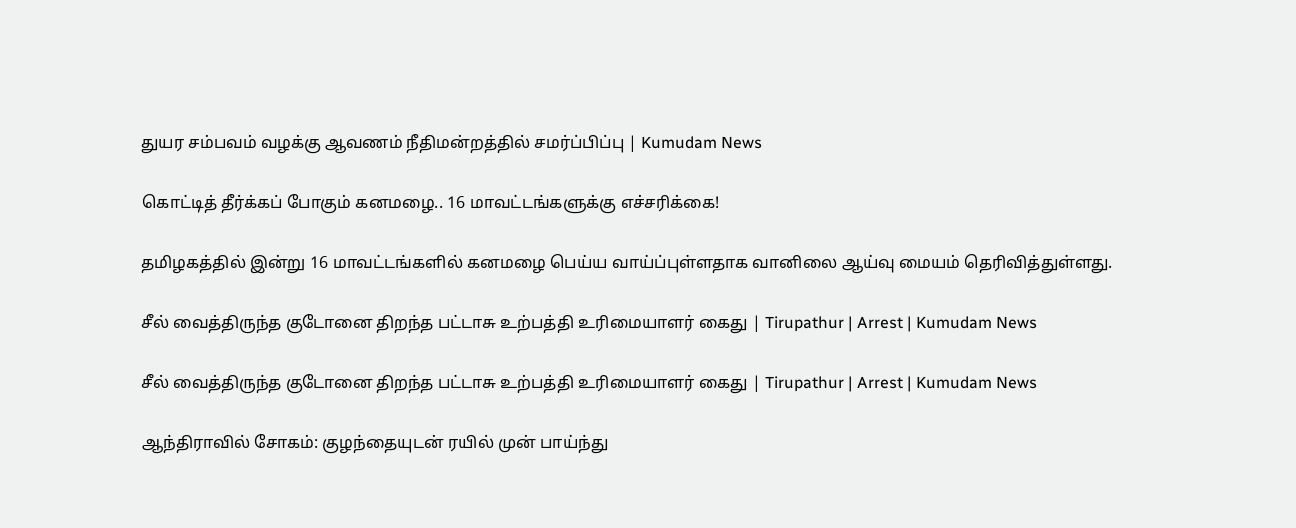துயர சம்பவம் வழக்கு ஆவணம் நீதிமன்றத்தில் சமர்ப்பிப்பு | Kumudam News

கொட்டித் தீர்க்கப் போகும் கனமழை.. 16 மாவட்டங்களுக்கு எச்சரிக்கை!

தமிழகத்தில் இன்று 16 மாவட்டங்களில் கனமழை பெய்ய வாய்ப்புள்ளதாக வானிலை ஆய்வு மையம் தெரிவித்துள்ளது.

சீல் வைத்திருந்த குடோனை திறந்த பட்டாசு உற்பத்தி உரிமையாளர் கைது | Tirupathur | Arrest | Kumudam News

சீல் வைத்திருந்த குடோனை திறந்த பட்டாசு உற்பத்தி உரிமையாளர் கைது | Tirupathur | Arrest | Kumudam News

ஆந்திராவில் சோகம்: குழந்தையுடன் ரயில் முன் பாய்ந்து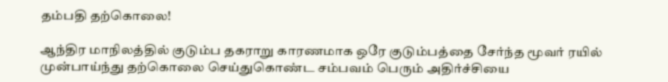தம்பதி தற்கொலை!

ஆந்திர மாநிலத்தில் குடும்ப தகராறு காரணமாக ஒரே குடும்பத்தை சேர்ந்த மூவர் ரயில் முன்பாய்ந்து தற்கொலை செய்துகொண்ட சம்பவம் பெரும் அதிர்ச்சியை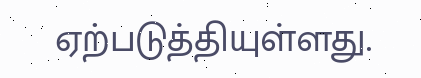ஏற்படுத்தியுள்ளது.